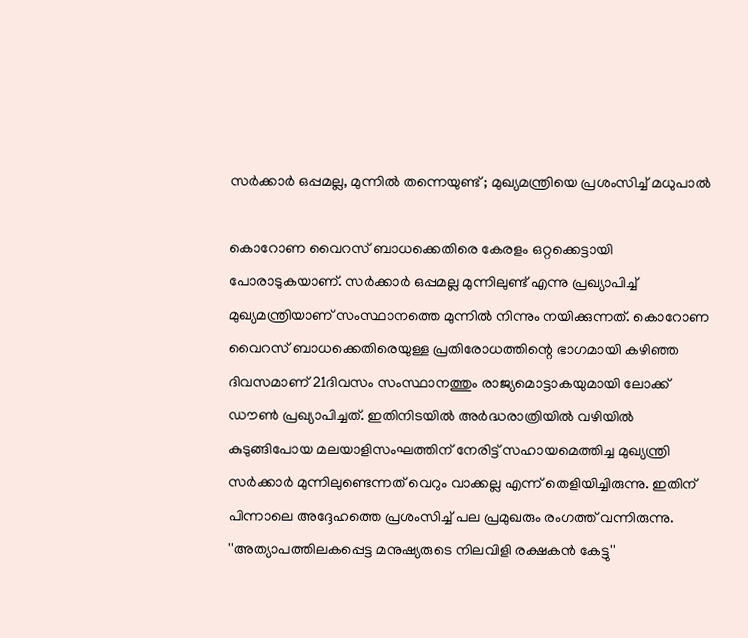സര്‍ക്കാര്‍ ഒപ്പമല്ല, മുന്നിൽ തന്നെയുണ്ട് ; മുഖ്യമന്ത്രിയെ പ്രശംസിച്ച് മധുപാല്‍

കൊറോണ വൈറസ് ബാധക്കെതിരെ കേരളം ഒറ്റക്കെട്ടായി പോരാടുകയാണ്. സര്‍ക്കാര്‍ ഒപ്പമല്ല മുന്നിലുണ്ട്‌ എന്നു പ്രഖ്യാപിച്ച് മുഖ്യമന്ത്രിയാണ് സംസ്ഥാനത്തെ മുന്നില്‍ നിന്നും നയിക്കുന്നത്. കൊറോണ വൈറസ് ബാധക്കെതിരെയുള്ള പ്രതിരോധത്തിന്റെ ഭാഗമായി കഴിഞ്ഞ ദിവസമാണ് 21ദിവസം സംസ്ഥാനത്തും രാജ്യമൊട്ടാകയുമായി ലോക്ക് ഡൗണ്‍ പ്രഖ്യാപിച്ചത്. ഇതിനിടയില്‍ അര്‍ദ്ധരാത്രിയില്‍ വഴിയില്‍ കുടുങ്ങിപോയ മലയാളിസംഘത്തിന് നേരിട്ട് സഹായമെത്തിച്ച മുഖ്യന്ത്രി സര്‍ക്കാര്‍ മുന്നിലുണ്ടെന്നത് വെറും വാക്കല്ല എന്ന് തെളിയിച്ചിരുന്നു. ഇതിന് പിന്നാലെ അദ്ദേഹത്തെ പ്രശംസിച്ച് പല പ്രമുഖരും രംഗത്ത് വന്നിരുന്നു. ''അത്യാപത്തിലകപ്പെട്ട മനുഷ്യരുടെ നിലവിളി രക്ഷകൻ കേട്ടു''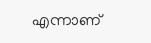എന്നാണ്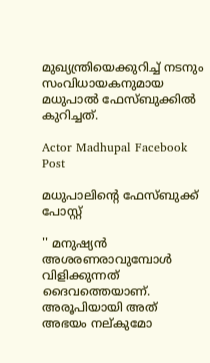മുഖ്യന്ത്രിയെക്കുറിച്ച് നടനും സംവിധായകനുമായ മധുപാല്‍ ഫേസ്ബുക്കില്‍ കുറിച്ചത്.

Actor Madhupal Facebook Post

മധുപാലിന്റെ ഫേസ്ബുക്ക് പോസ്റ്റ്‌

'' മനുഷ്യൻ അശരണരാവുമ്പോൾ വിളിക്കുന്നത് ദൈവത്തെയാണ്. അരൂപിയായി അത് അഭയം നല്കുമോ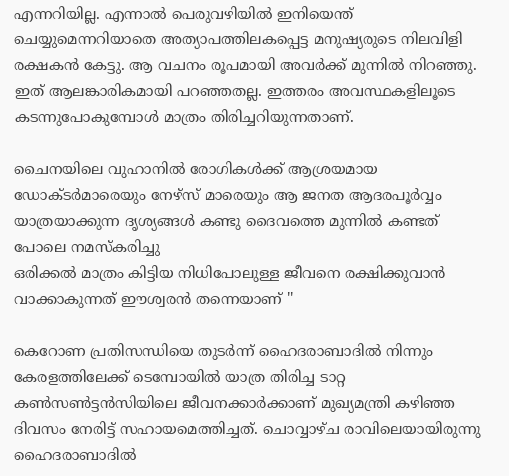എന്നറിയില്ല. എന്നാൽ പെരുവഴിയിൽ ഇനിയെന്ത് ചെയ്യുമെന്നറിയാതെ അത്യാപത്തിലകപ്പെട്ട മനുഷ്യരുടെ നിലവിളി രക്ഷകൻ കേട്ടു. ആ വചനം രൂപമായി അവർക്ക് മുന്നിൽ നിറഞ്ഞു. ഇത് ആലങ്കാരികമായി പറഞ്ഞതല്ല. ഇത്തരം അവസ്ഥകളിലൂടെ കടന്നുപോകുമ്പോൾ മാത്രം തിരിച്ചറിയുന്നതാണ്.

ചൈനയിലെ വുഹാനിൽ രോഗികൾക്ക് ആശ്രയമായ ഡോക്ടർമാരെയും നേഴ്സ് മാരെയും ആ ജനത ആദരപൂർവ്വം യാത്രയാക്കുന്ന ദൃശ്യങ്ങൾ കണ്ടു ദൈവത്തെ മുന്നിൽ കണ്ടത് പോലെ നമസ്കരിച്ചു
ഒരിക്കൽ മാത്രം കിട്ടിയ നിധിപോലുള്ള ജീവനെ രക്ഷിക്കുവാൻ വാക്കാകുന്നത് ഈശ്വരൻ തന്നെയാണ് ''

കെറോണ പ്രതിസന്ധിയെ തുടര്‍ന്ന് ഹൈദരാബാദില്‍ നിന്നും കേരളത്തിലേക്ക് ടെമ്പോയില്‍ യാത്ര തിരിച്ച ടാറ്റ കണ്‍സണ്‍ട്ടന്‍സിയിലെ ജീവനക്കാര്‍ക്കാണ് മുഖ്യമന്ത്രി കഴിഞ്ഞ ദിവസം നേരിട്ട് സഹായമെത്തിച്ചത്. ചൊവ്വാഴ്ച രാവിലെയായിരുന്നു ഹൈദരാബാദില്‍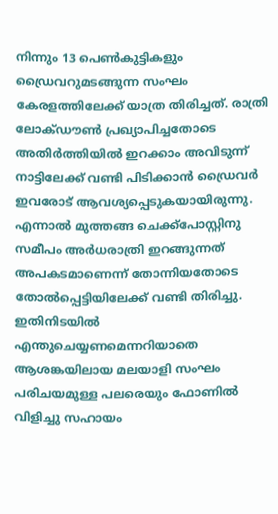നിന്നും 13 പെണ്‍കുട്ടികളും ഡ്രൈവറുമടങ്ങുന്ന സംഘം കേരളത്തിലേക്ക് യാത്ര തിരിച്ചത്. രാത്രി ലോക്ഡൗണ്‍ പ്രഖ്യാപിച്ചതോടെ അതിര്‍ത്തിയില്‍ ഇറക്കാം അവിടുന്ന് നാട്ടിലേക്ക് വണ്ടി പിടിക്കാന്‍ ഡ്രൈവര്‍ ഇവരോട് ആവശ്യപ്പെടുകയായിരുന്നു. എന്നാല്‍ മുത്തങ്ങ ചെക്ക്‌പോസ്റ്റിനു സമീപം അര്‍ധരാത്രി ഇറങ്ങുന്നത് അപകടമാണെന്ന് തോന്നിയതോടെ തോല്‍പ്പെട്ടിയിലേക്ക് വണ്ടി തിരിച്ചു. ഇതിനിടയില്‍ എന്തുചെയ്യണമെന്നറിയാതെ ആശങ്കയിലായ മലയാളി സംഘം പരിചയമുള്ള പലരെയും ഫോണില്‍ വിളിച്ചു സഹായം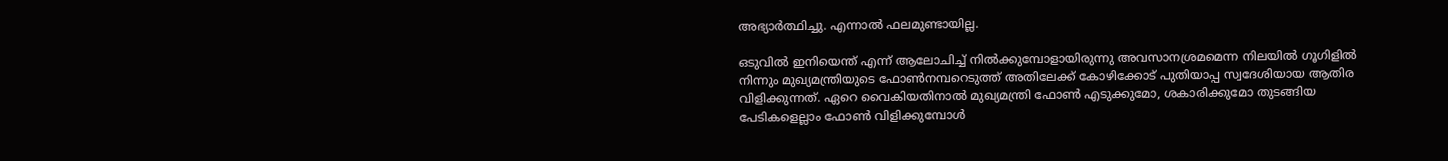അഭ്യാര്‍ത്ഥിച്ചു. എന്നാല്‍ ഫലമുണ്ടായില്ല.

ഒടുവില്‍ ഇനിയെന്ത് എന്ന് ആലോചിച്ച് നില്‍ക്കുമ്പോളായിരുന്നു അവസാനശ്രമമെന്ന നിലയില്‍ ഗൂഗിളില്‍ നിന്നും മുഖ്യമന്ത്രിയുടെ ഫോണ്‍നമ്പറെടുത്ത് അതിലേക്ക് കോഴിക്കോട് പുതിയാപ്പ സ്വദേശിയായ ആതിര വിളിക്കുന്നത്. ഏറെ വൈകിയതിനാല്‍ മുഖ്യമന്ത്രി ഫോണ്‍ എടുക്കുമോ, ശകാരിക്കുമോ തുടങ്ങിയ പേടികളെല്ലാം ഫോണ്‍ വിളിക്കുമ്പോള്‍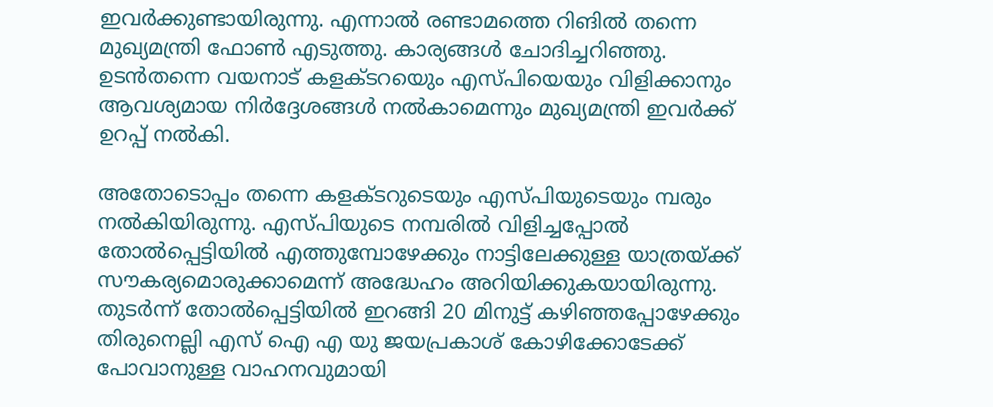ഇവര്‍ക്കുണ്ടായിരുന്നു. എന്നാല്‍ രണ്ടാമത്തെ റിങില്‍ തന്നെ മുഖ്യമന്ത്രി ഫോണ്‍ എടുത്തു. കാര്യങ്ങള്‍ ചോദിച്ചറിഞ്ഞു. ഉടന്‍തന്നെ വയനാട് കളക്ടറയെും എസ്പിയെയും വിളിക്കാനും ആവശ്യമായ നിര്‍ദ്ദേശങ്ങള്‍ നല്‍കാമെന്നും മുഖ്യമന്ത്രി ഇവര്‍ക്ക് ഉറപ്പ് നല്‍കി.

അതോടൊപ്പം തന്നെ കളക്ടറുടെയും എസ്പിയുടെയും മ്പരും നല്‍കിയിരുന്നു. എസ്പിയുടെ നമ്പരില്‍ വിളിച്ചപ്പോല്‍ തോല്‍പ്പെട്ടിയില്‍ എത്തുമ്പോഴേക്കും നാട്ടിലേക്കുള്ള യാത്രയ്ക്ക് സൗകര്യമൊരുക്കാമെന്ന് അദ്ധേഹം അറിയിക്കുകയായിരുന്നു. തുടര്‍ന്ന് തോല്‍പ്പെട്ടിയില്‍ ഇറങ്ങി 20 മിനുട്ട് കഴിഞ്ഞപ്പോഴേക്കും തിരുനെല്ലി എസ് ഐ എ യു ജയപ്രകാശ് കോഴിക്കോടേക്ക് പോവാനുള്ള വാഹനവുമായി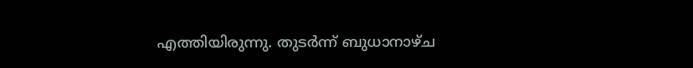എത്തിയിരുന്നു. തുടര്‍ന്ന് ബുധാനാഴ്ച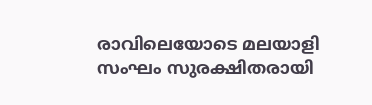രാവിലെയോടെ മലയാളി സംഘം സുരക്ഷിതരായി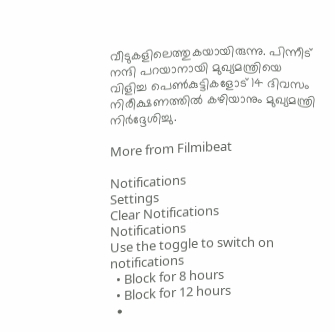വീടുകളിലെത്തുകയായിരുന്നു. പിന്നീട് നന്ദി പറയാനായി മുഖ്യമന്ത്രിയെ വിളിച്ച പെണ്‍കുട്ടികളോട് 14 ദിവസം നിരീക്ഷണത്തില്‍ കഴിയാനും മുഖ്യമന്ത്രി നിര്‍ദ്ദേശിച്ചു.

More from Filmibeat

Notifications
Settings
Clear Notifications
Notifications
Use the toggle to switch on notifications
  • Block for 8 hours
  • Block for 12 hours
  •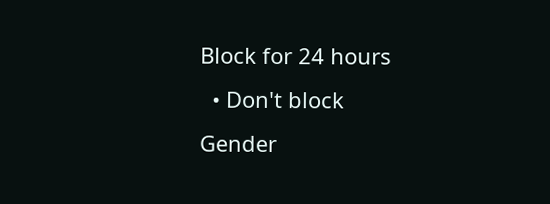Block for 24 hours
  • Don't block
Gender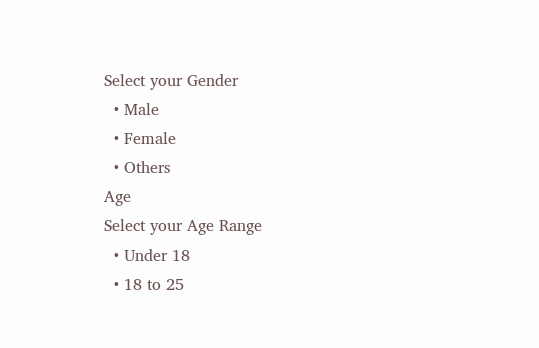Select your Gender
  • Male
  • Female
  • Others
Age
Select your Age Range
  • Under 18
  • 18 to 25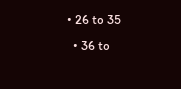• 26 to 35
  • 36 to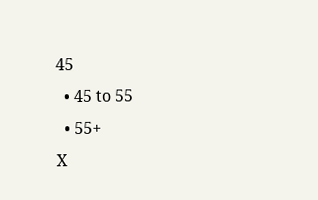45
  • 45 to 55
  • 55+
X